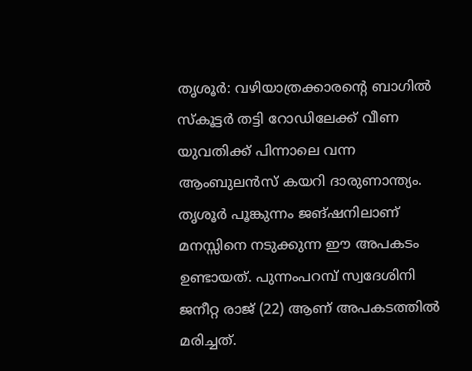തൃശൂർ: വഴിയാത്രക്കാരന്റെ ബാഗിൽ സ്കൂട്ടർ തട്ടി റോഡിലേക്ക് വീണ യുവതിക്ക് പിന്നാലെ വന്ന ആംബുലൻസ് കയറി ദാരുണാന്ത്യം. തൃശൂർ പൂങ്കുന്നം ജങ്ഷനിലാണ് മനസ്സിനെ നടുക്കുന്ന ഈ അപകടം ഉണ്ടായത്. പുന്നംപറമ്പ് സ്വദേശിനി ജനീറ്റ രാജ് (22) ആണ് അപകടത്തിൽ മരിച്ചത്.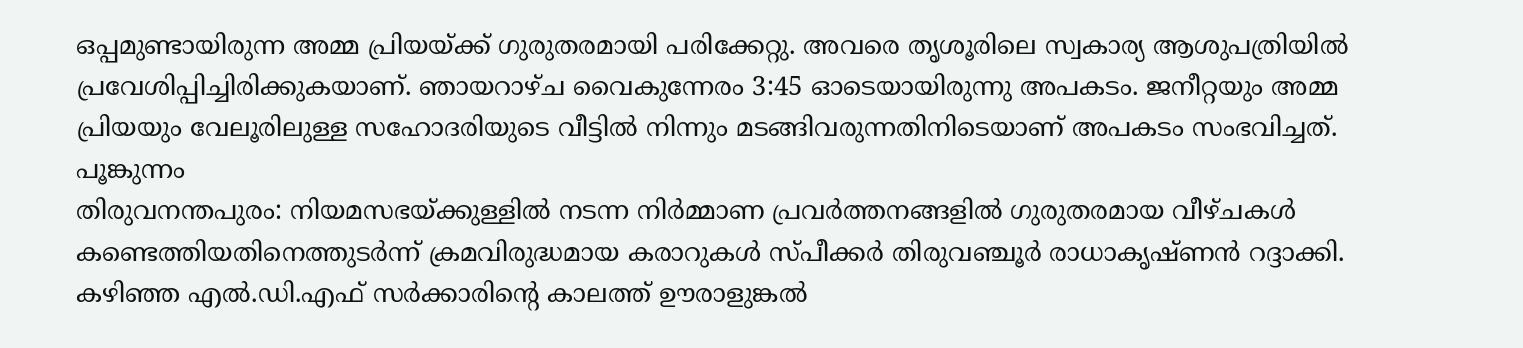ഒപ്പമുണ്ടായിരുന്ന അമ്മ പ്രിയയ്ക്ക് ഗുരുതരമായി പരിക്കേറ്റു. അവരെ തൃശൂരിലെ സ്വകാര്യ ആശുപത്രിയിൽ പ്രവേശിപ്പിച്ചിരിക്കുകയാണ്. ഞായറാഴ്ച വൈകുന്നേരം 3:45 ഓടെയായിരുന്നു അപകടം. ജനീറ്റയും അമ്മ പ്രിയയും വേലൂരിലുള്ള സഹോദരിയുടെ വീട്ടിൽ നിന്നും മടങ്ങിവരുന്നതിനിടെയാണ് അപകടം സംഭവിച്ചത്. പൂങ്കുന്നം
തിരുവനന്തപുരം: നിയമസഭയ്ക്കുള്ളിൽ നടന്ന നിർമ്മാണ പ്രവർത്തനങ്ങളിൽ ഗുരുതരമായ വീഴ്ചകൾ കണ്ടെത്തിയതിനെത്തുടർന്ന് ക്രമവിരുദ്ധമായ കരാറുകൾ സ്പീക്കർ തിരുവഞ്ചൂർ രാധാകൃഷ്ണൻ റദ്ദാക്കി. കഴിഞ്ഞ എൽ.ഡി.എഫ് സർക്കാരിന്റെ കാലത്ത് ഊരാളുങ്കൽ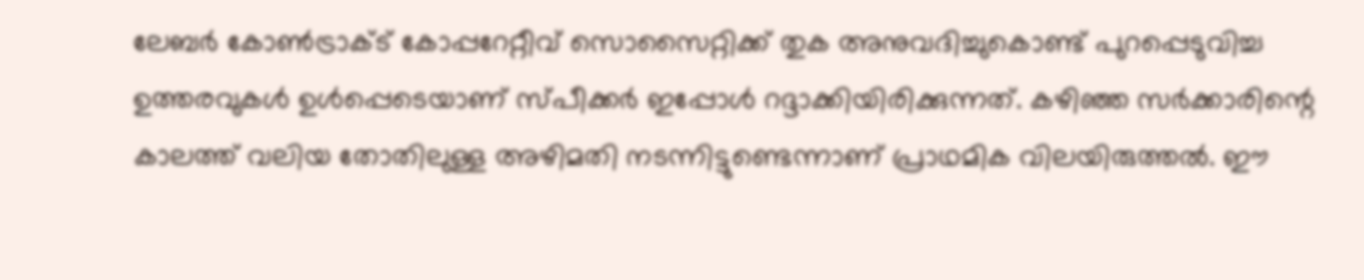ലേബർ കോൺട്രാക്ട് കോപ്പറേറ്റീവ് സൊസൈറ്റിക്ക് തുക അനുവദിച്ചുകൊണ്ട് പുറപ്പെടുവിച്ച ഉത്തരവുകൾ ഉൾപ്പെടെയാണ് സ്പീക്കർ ഇപ്പോൾ റദ്ദാക്കിയിരിക്കുന്നത്. കഴിഞ്ഞ സർക്കാരിന്റെ കാലത്ത് വലിയ തോതിലുള്ള അഴിമതി നടന്നിട്ടുണ്ടെന്നാണ് പ്രാഥമിക വിലയിരുത്തൽ. ഈ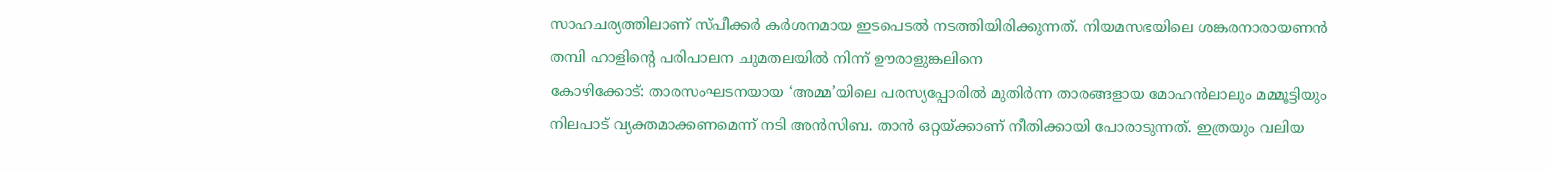സാഹചര്യത്തിലാണ് സ്പീക്കർ കർശനമായ ഇടപെടൽ നടത്തിയിരിക്കുന്നത്. നിയമസഭയിലെ ശങ്കരനാരായണൻ തമ്പി ഹാളിന്റെ പരിപാലന ചുമതലയിൽ നിന്ന് ഊരാളുങ്കലിനെ
കോഴിക്കോട്: താരസംഘടനയായ ‘അമ്മ’യിലെ പരസ്യപ്പോരിൽ മുതിർന്ന താരങ്ങളായ മോഹൻലാലും മമ്മൂട്ടിയും നിലപാട് വ്യക്തമാക്കണമെന്ന് നടി അൻസിബ. താൻ ഒറ്റയ്ക്കാണ് നീതിക്കായി പോരാടുന്നത്. ഇത്രയും വലിയ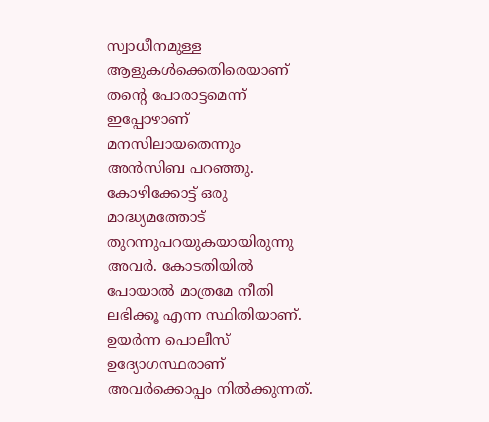സ്വാധീനമുള്ള ആളുകൾക്കെതിരെയാണ് തന്റെ പോരാട്ടമെന്ന് ഇപ്പോഴാണ് മനസിലായതെന്നും അൻസിബ പറഞ്ഞു. കോഴിക്കോട്ട് ഒരു മാദ്ധ്യമത്തോട് തുറന്നുപറയുകയായിരുന്നു അവർ. കോടതിയിൽ പോയാൽ മാത്രമേ നീതി ലഭിക്കൂ എന്ന സ്ഥിതിയാണ്. ഉയർന്ന പൊലീസ് ഉദ്യോഗസ്ഥരാണ് അവർക്കൊപ്പം നിൽക്കുന്നത്.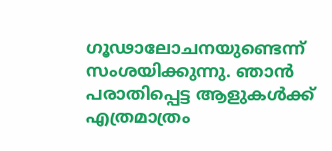ഗൂഢാലോചനയുണ്ടെന്ന് സംശയിക്കുന്നു. ഞാൻ പരാതിപ്പെട്ട ആളുകൾക്ക് എത്രമാത്രം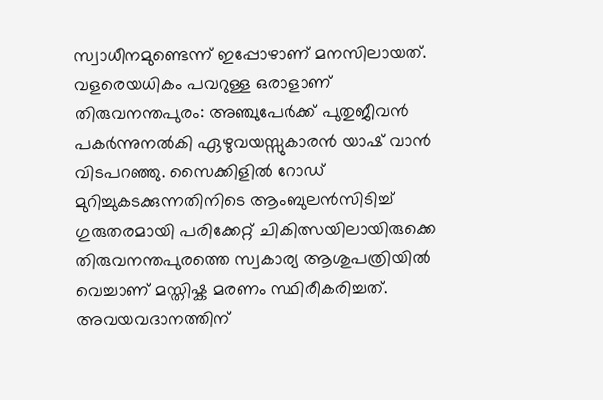സ്വാധീനമുണ്ടെന്ന് ഇപ്പോഴാണ് മനസിലായത്. വളരെയധികം പവറുള്ള ഒരാളാണ്
തിരുവനന്തപുരം: അഞ്ചുപേർക്ക് പുതുജീവൻ പകർന്നുനൽകി ഏഴുവയസ്സുകാരൻ യാഷ് വാൻ വിടപറഞ്ഞു. സൈക്കിളിൽ റോഡ് മുറിച്ചുകടക്കുന്നതിനിടെ ആംബുലൻസിടിച്ച് ഗുരുതരമായി പരിക്കേറ്റ് ചികിത്സയിലായിരുക്കെ തിരുവനന്തപുരത്തെ സ്വകാര്യ ആശുപത്രിയിൽ വെച്ചാണ് മസ്തിഷ്ക മരണം സ്ഥിരീകരിച്ചത്. അവയവദാനത്തിന്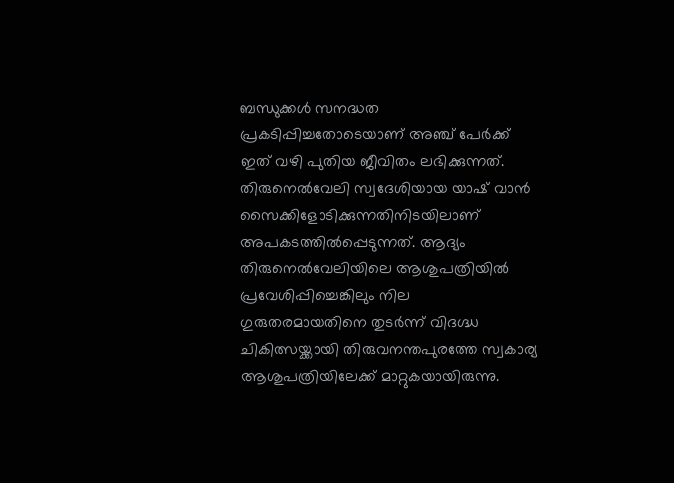ബന്ധുക്കൾ സനദ്ധത പ്രകടിപ്പിച്ചതോടെയാണ് അഞ്ച് പേർക്ക് ഇത് വഴി പുതിയ ജീവിതം ലഭിക്കുന്നത്. തിരുനെൽവേലി സ്വദേശിയായ യാഷ് വാൻ സൈക്കിളോടിക്കുന്നതിനിടയിലാണ് അപകടത്തിൽപ്പെടുന്നത്. ആദ്യം തിരുനെൽവേലിയിലെ ആശുപത്രിയിൽ പ്രവേശിപ്പിച്ചെങ്കിലും നില ഗുരുതരമായതിനെ തുടർന്ന് വിദഗ്ദ്ധ ചികിത്സയ്ക്കായി തിരുവനന്തപുരത്തേ സ്വകാര്യ ആശുപത്രിയിലേക്ക് മാറ്റുകയായിരുന്നു.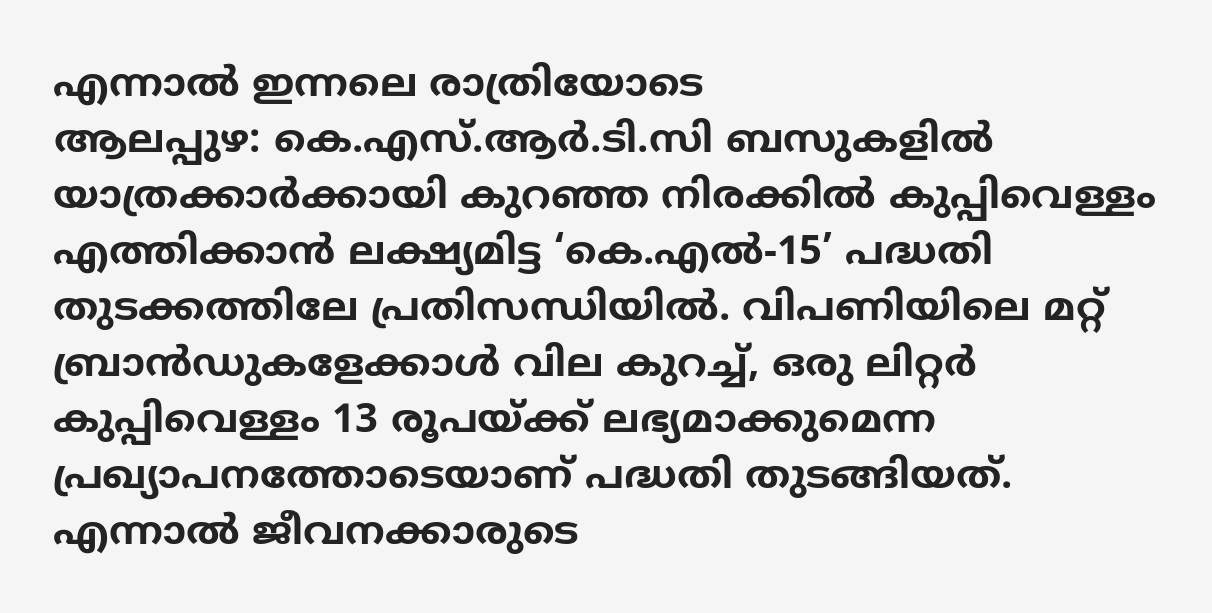എന്നാൽ ഇന്നലെ രാത്രിയോടെ
ആലപ്പുഴ: കെ.എസ്.ആർ.ടി.സി ബസുകളിൽ യാത്രക്കാർക്കായി കുറഞ്ഞ നിരക്കിൽ കുപ്പിവെള്ളം എത്തിക്കാൻ ലക്ഷ്യമിട്ട ‘കെ.എൽ-15’ പദ്ധതി തുടക്കത്തിലേ പ്രതിസന്ധിയിൽ. വിപണിയിലെ മറ്റ് ബ്രാൻഡുകളേക്കാൾ വില കുറച്ച്, ഒരു ലിറ്റർ കുപ്പിവെള്ളം 13 രൂപയ്ക്ക് ലഭ്യമാക്കുമെന്ന പ്രഖ്യാപനത്തോടെയാണ് പദ്ധതി തുടങ്ങിയത്. എന്നാൽ ജീവനക്കാരുടെ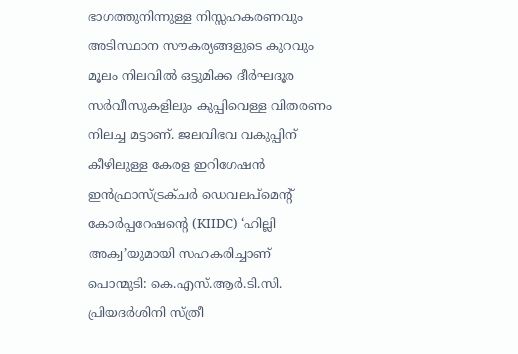ഭാഗത്തുനിന്നുള്ള നിസ്സഹകരണവും അടിസ്ഥാന സൗകര്യങ്ങളുടെ കുറവും മൂലം നിലവിൽ ഒട്ടുമിക്ക ദീർഘദൂര സർവീസുകളിലും കുപ്പിവെള്ള വിതരണം നിലച്ച മട്ടാണ്. ജലവിഭവ വകുപ്പിന് കീഴിലുള്ള കേരള ഇറിഗേഷൻ ഇൻഫ്രാസ്ട്രക്ചർ ഡെവലപ്മെന്റ് കോർപ്പറേഷന്റെ (KIIDC) ‘ഹില്ലി അക്വ’യുമായി സഹകരിച്ചാണ്
പൊന്മുടി: കെ.എസ്.ആർ.ടി.സി. പ്രിയദർശിനി സ്ത്രീ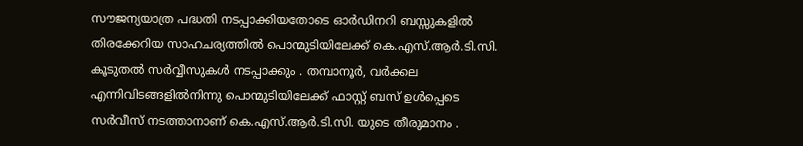സൗജന്യയാത്ര പദ്ധതി നടപ്പാക്കിയതോടെ ഓർഡിനറി ബസ്സുകളിൽ തിരക്കേറിയ സാഹചര്യത്തിൽ പൊന്മുടിയിലേക്ക് കെ.എസ്.ആർ.ടി.സി. കൂടുതൽ സർവ്വീസുകൾ നടപ്പാക്കും . തമ്പാനൂർ, വർക്കല എന്നിവിടങ്ങളിൽനിന്നു പൊന്മുടിയിലേക്ക് ഫാസ്റ്റ് ബസ് ഉൾപ്പെടെ സർവീസ് നടത്താനാണ് കെ.എസ്.ആർ.ടി.സി. യുടെ തീരുമാനം .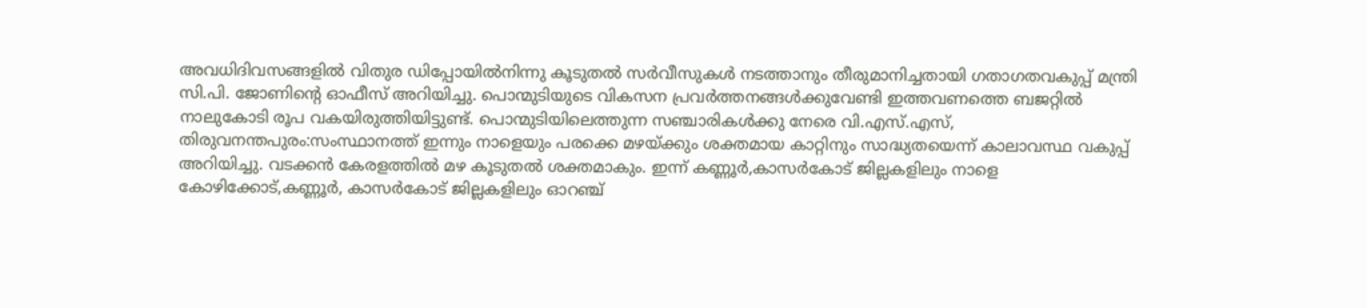അവധിദിവസങ്ങളിൽ വിതുര ഡിപ്പോയിൽനിന്നു കൂടുതൽ സർവീസുകൾ നടത്താനും തീരുമാനിച്ചതായി ഗതാഗതവകുപ്പ് മന്ത്രി സി.പി. ജോണിന്റെ ഓഫീസ് അറിയിച്ചു. പൊന്മുടിയുടെ വികസന പ്രവർത്തനങ്ങൾക്കുവേണ്ടി ഇത്തവണത്തെ ബജറ്റിൽ നാലുകോടി രൂപ വകയിരുത്തിയിട്ടുണ്ട്. പൊന്മുടിയിലെത്തുന്ന സഞ്ചാരികൾക്കു നേരെ വി.എസ്.എസ്,
തിരുവനന്തപുരം:സംസ്ഥാനത്ത് ഇന്നും നാളെയും പരക്കെ മഴയ്ക്കും ശക്തമായ കാറ്റിനും സാദ്ധ്യതയെന്ന് കാലാവസ്ഥ വകുപ്പ് അറിയിച്ചു. വടക്കൻ കേരളത്തിൽ മഴ കൂടുതൽ ശക്തമാകും. ഇന്ന് കണ്ണൂർ,കാസർകോട് ജില്ലകളിലും നാളെ കോഴിക്കോട്,കണ്ണൂർ, കാസർകോട് ജില്ലകളിലും ഓറഞ്ച്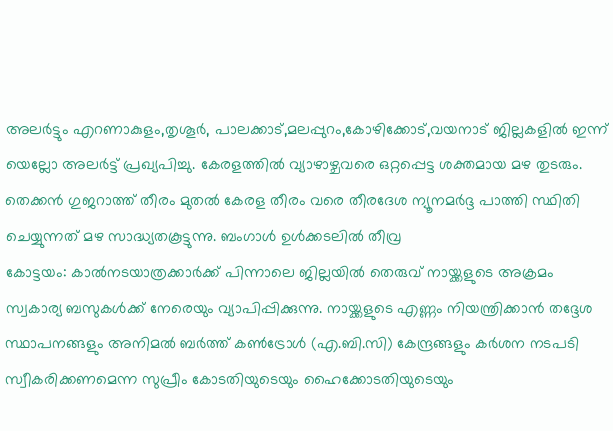അലർട്ടും എറണാകുളം,തൃശൂർ, പാലക്കാട്,മലപ്പുറം,കോഴിക്കോട്,വയനാട് ജില്ലകളിൽ ഇന്ന് യെല്ലോ അലർട്ട് പ്രഖ്യപിച്ചു. കേരളത്തിൽ വ്യാഴാഴ്ചവരെ ഒറ്റപ്പെട്ട ശക്തമായ മഴ തുടരും. തെക്കൻ ഗുജറാത്ത് തീരം മുതൽ കേരള തീരം വരെ തീരദേശ ന്യൂനമർദ്ദ പാത്തി സ്ഥിതി ചെയ്യുന്നത് മഴ സാദ്ധ്യതകൂട്ടുന്നു. ബംഗാൾ ഉൾക്കടലിൽ തീവ്ര
കോട്ടയം: കാൽനടയാത്രക്കാർക്ക് പിന്നാലെ ജില്ലയിൽ തെരുവ് നായ്ക്കളുടെ അക്രമം സ്വകാര്യ ബസുകൾക്ക് നേരെയും വ്യാപിപ്പിക്കുന്നു. നായ്ക്കളുടെ എണ്ണം നിയന്ത്രിക്കാൻ തദ്ദേശ സ്ഥാപനങ്ങളും അനിമൽ ബർത്ത് കൺട്രോൾ (എ.ബി.സി) കേന്ദ്രങ്ങളും കർശന നടപടി സ്വീകരിക്കണമെന്ന സുപ്രീം കോടതിയുടെയും ഹൈക്കോടതിയുടെയും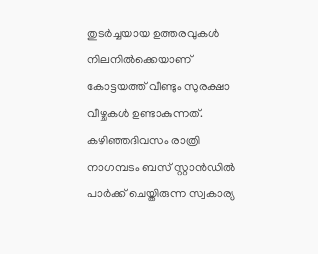തുടർച്ചയായ ഉത്തരവുകൾ നിലനിൽക്കെയാണ് കോട്ടയത്ത് വീണ്ടും സുരക്ഷാ വീഴ്ചകൾ ഉണ്ടാകുന്നത്. കഴിഞ്ഞദിവസം രാത്രി നാഗമ്പടം ബസ് സ്റ്റാൻഡിൽ പാർക്ക് ചെയ്തിരുന്ന സ്വകാര്യ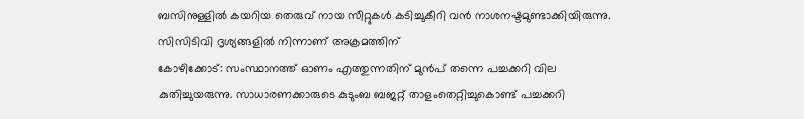ബസിനുള്ളിൽ കയറിയ തെരുവ് നായ സീറ്റുകൾ കടിച്ചുകീറി വൻ നാശനഷ്ടമുണ്ടാക്കിയിരുന്നു. സിസിടിവി ദൃശ്യങ്ങളിൽ നിന്നാണ് അക്രമത്തിന്
കോഴിക്കോട്: സംസ്ഥാനത്ത് ഓണം എത്തുന്നതിന് മുൻപ് തന്നെ പച്ചക്കറി വില കുതിച്ചുയരുന്നു. സാധാരണക്കാരുടെ കുടുംബ ബജറ്റ് താളംതെറ്റിച്ചുകൊണ്ട് പച്ചക്കറി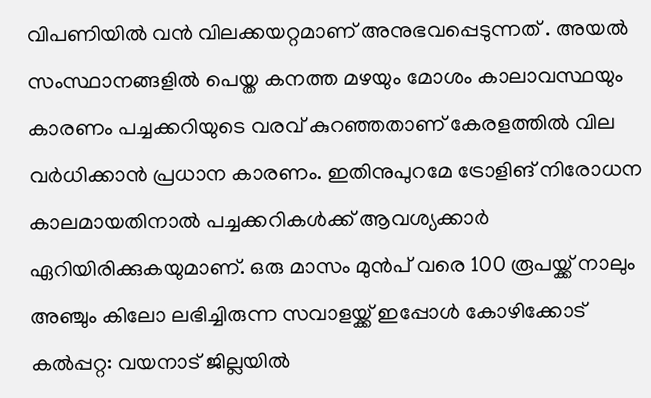വിപണിയിൽ വൻ വിലക്കയറ്റമാണ് അനുഭവപ്പെടുന്നത് . അയൽ സംസ്ഥാനങ്ങളിൽ പെയ്ത കനത്ത മഴയും മോശം കാലാവസ്ഥയും കാരണം പച്ചക്കറിയുടെ വരവ് കുറഞ്ഞതാണ് കേരളത്തിൽ വില വർധിക്കാൻ പ്രധാന കാരണം. ഇതിനുപുറമേ ട്രോളിങ് നിരോധന കാലമായതിനാൽ പച്ചക്കറികൾക്ക് ആവശ്യക്കാർ ഏറിയിരിക്കുകയുമാണ്. ഒരു മാസം മുൻപ് വരെ 100 രൂപയ്ക്ക് നാലും അഞ്ചും കിലോ ലഭിച്ചിരുന്ന സവാളയ്ക്ക് ഇപ്പോൾ കോഴിക്കോട്
കൽപ്പറ്റ: വയനാട് ജില്ലയിൽ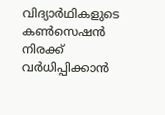വിദ്യാർഥികളുടെ കൺസെഷൻ നിരക്ക് വർധിപ്പിക്കാൻ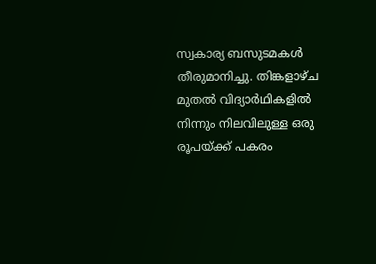സ്വകാര്യ ബസുടമകൾ തീരുമാനിച്ചു. തിങ്കളാഴ്ച മുതൽ വിദ്യാർഥികളിൽ നിന്നും നിലവിലുള്ള ഒരു രൂപയ്ക്ക് പകരം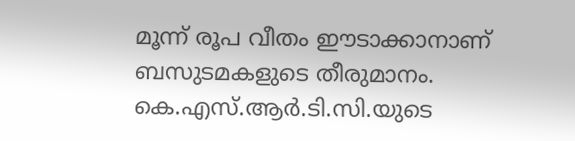മൂന്ന് രൂപ വീതം ഈടാക്കാനാണ് ബസുടമകളുടെ തീരുമാനം. കെ.എസ്.ആർ.ടി.സി.യുടെ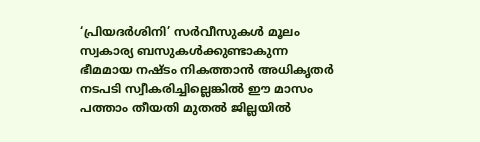‘പ്രിയദർശിനി’ സർവീസുകൾ മൂലം സ്വകാര്യ ബസുകൾക്കുണ്ടാകുന്ന ഭീമമായ നഷ്ടം നികത്താൻ അധികൃതർ നടപടി സ്വീകരിച്ചില്ലെങ്കിൽ ഈ മാസം പത്താം തീയതി മുതൽ ജില്ലയിൽ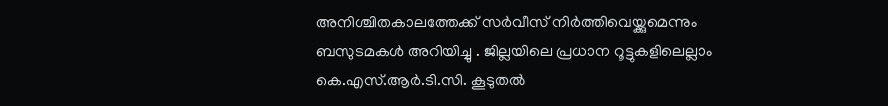അനിശ്ചിതകാലത്തേക്ക് സർവീസ് നിർത്തിവെയ്ക്കുമെന്നും ബസുടമകൾ അറിയിച്ചു . ജില്ലയിലെ പ്രധാന റൂട്ടുകളിലെല്ലാം കെ.എസ്.ആർ.ടി.സി. കൂടുതൽ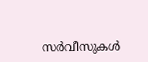സർവീസുകൾ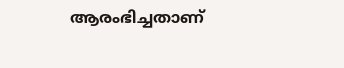ആരംഭിച്ചതാണ്